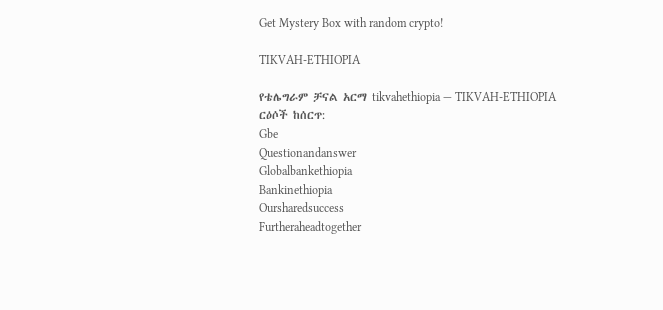Get Mystery Box with random crypto!

TIKVAH-ETHIOPIA

የቴሌግራም ቻናል አርማ tikvahethiopia — TIKVAH-ETHIOPIA
ርዕሶች ከሰርጥ:
Gbe
Questionandanswer
Globalbankethiopia
Bankinethiopia
Oursharedsuccess
Furtheraheadtogether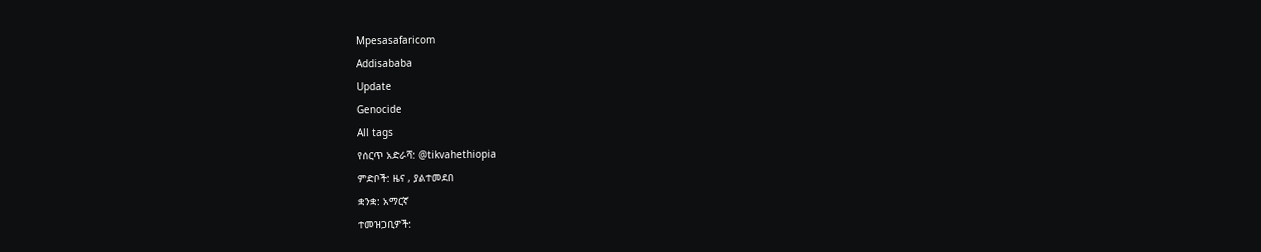Mpesasafaricom
Addisababa
Update
Genocide
All tags
የሰርጥ አድራሻ: @tikvahethiopia
ምድቦች: ዜና , ያልተመደበ
ቋንቋ: አማርኛ
ተመዝጋቢዎች: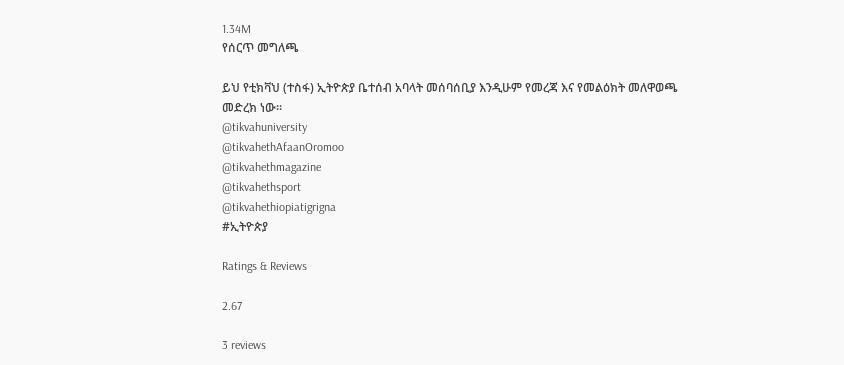1.34M
የሰርጥ መግለጫ

ይህ የቲክቫህ (ተስፋ) ኢትዮጵያ ቤተሰብ አባላት መሰባሰቢያ እንዲሁም የመረጃ እና የመልዕክት መለዋወጫ መድረክ ነው።
@tikvahuniversity
@tikvahethAfaanOromoo
@tikvahethmagazine
@tikvahethsport
@tikvahethiopiatigrigna
#ኢትዮጵያ

Ratings & Reviews

2.67

3 reviews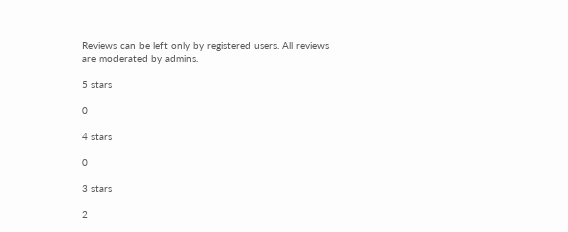Reviews can be left only by registered users. All reviews are moderated by admins.

5 stars

0

4 stars

0

3 stars

2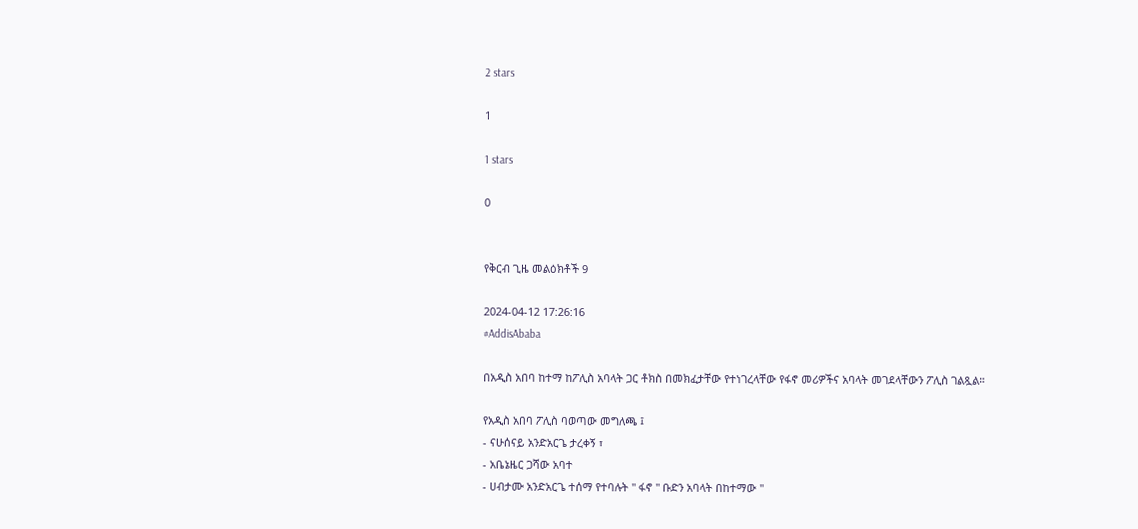2 stars

1

1 stars

0


የቅርብ ጊዜ መልዕክቶች 9

2024-04-12 17:26:16
#AddisAbaba

በአዲስ አበባ ከተማ ከፖሊስ አባላት ጋር ቶክስ በመክፈታቸው የተነገረላቸው የፋኖ መሪዎችና አባላት መገደላቸውን ፖሊስ ገልጿል።

የአዲስ አበባ ፖሊስ ባወጣው መግለጫ ፤
- ናሁሰናይ አንድአርጌ ታረቀኝ ፣
- አቤኔዜር ጋሻው አባተ
- ሀብታሙ አንድአርጌ ተሰማ የተባሉት " ፋኖ " ቡድን አባላት በከተማው "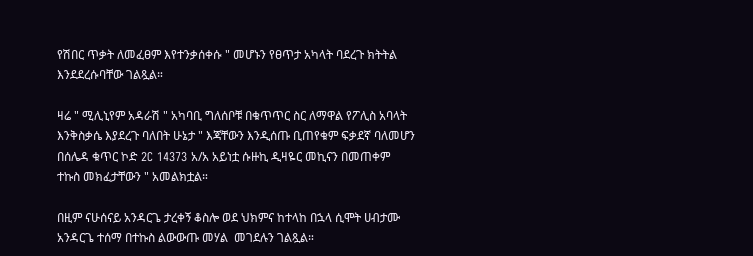የሽበር ጥቃት ለመፈፀም እየተንቃሰቀሱ " መሆኑን የፀጥታ አካላት ባደረጉ ክትትል እንደደረሱባቸው ገልጿል።

ዛሬ " ሚሊኒየም አዳራሽ " አካባቢ ግለሰቦቹ በቁጥጥር ስር ለማዋል የፖሊስ አባላት እንቅስቃሴ እያደረጉ ባለበት ሁኔታ " እጃቸውን እንዲሰጡ ቢጠየቁም ፍቃደኛ ባለመሆን በሰሌዳ ቁጥር ኮድ 2C 14373 አ/አ አይነቷ ሱዙኪ ዲዛዬር መኪናን በመጠቀም ተኩስ መክፈታቸውን " አመልክቷል።

በዚም ናሁሰናይ አንዳርጌ ታረቀኝ ቆስሎ ወደ ህክምና ከተላከ በኋላ ሲሞት ሀብታሙ አንዳርጌ ተሰማ በተኩስ ልውውጡ መሃል  መገደሉን ገልጿል።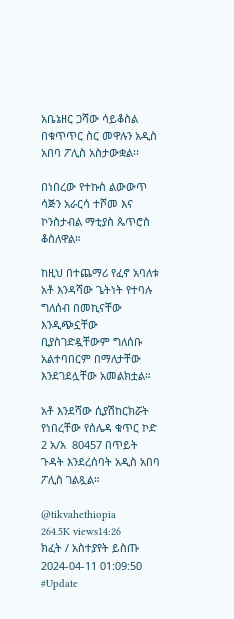አቤኔዘር ጋሻው ሳይቆስል በቁጥጥር ስር መዋሉን አዲስ አበባ ፖሊስ አስታውቋል፡፡

በነበረው የተኩስ ልውውጥ ሳጅን አራርሳ ተሾመ እና ኮንስታብል ማቲያስ ጴጥሮስ ቆስለዋል።

ከዚህ በተጨማሪ የፈኖ አባለቱ አቶ እንዳሻው ጌትነት የተባሉ ግለሰብ በመኪናቸው እንዲጭኗቸው ቢያስገድዷቸውም ግለሰቡ አልተባበርም በማለታቸው  እንደገደሏቸው አመልክቷል።

አቶ እንደሻው ሲያሽከርክሯት የነበረቸው የሰሌዳ ቁጥር ኮድ 2 አ/አ  80457 በጥይት ጉዳት እንደረሰባት አዲስ አበባ ፖሊስ ገልጿል።

@tikvahethiopia
264.5K views14:26
ክፈት / አስተያየት ይስጡ
2024-04-11 01:09:50
#Update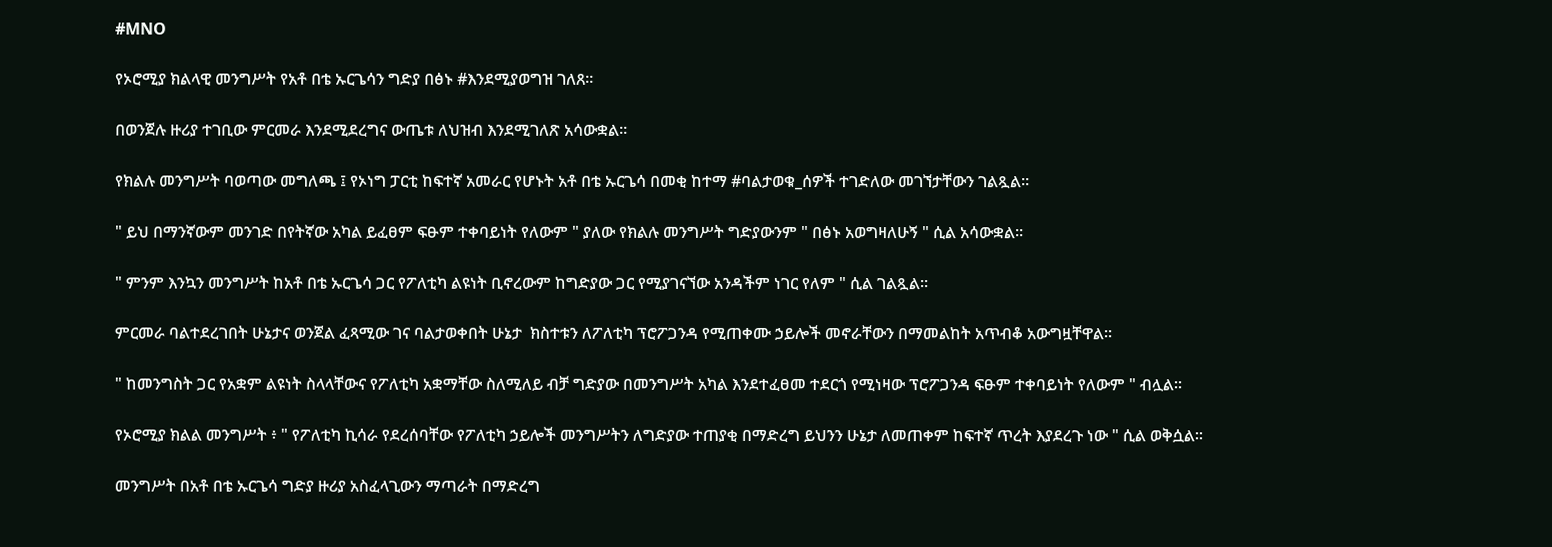#MNO

የኦሮሚያ ክልላዊ መንግሥት የአቶ በቴ ኡርጌሳን ግድያ በፅኑ #እንደሚያወግዝ ገለጸ።

በወንጀሉ ዙሪያ ተገቢው ምርመራ እንደሚደረግና ውጤቱ ለህዝብ እንደሚገለጽ አሳውቋል።

የክልሉ መንግሥት ባወጣው መግለጫ ፤ የኦነግ ፓርቲ ከፍተኛ አመራር የሆኑት አቶ በቴ ኡርጌሳ በመቂ ከተማ #ባልታወቁ_ሰዎች ተገድለው መገኘታቸውን ገልጿል።

" ይህ በማንኛውም መንገድ በየትኛው አካል ይፈፀም ፍፁም ተቀባይነት የለውም " ያለው የክልሉ መንግሥት ግድያውንም " በፅኑ አወግዛለሁኝ " ሲል አሳውቋል።

" ምንም እንኳን መንግሥት ከአቶ በቴ ኡርጌሳ ጋር የፖለቲካ ልዩነት ቢኖረውም ከግድያው ጋር የሚያገናኘው አንዳችም ነገር የለም " ሲል ገልጿል።

ምርመራ ባልተደረገበት ሁኔታና ወንጀል ፈጻሚው ገና ባልታወቀበት ሁኔታ  ክስተቱን ለፖለቲካ ፕሮፖጋንዳ የሚጠቀሙ ኃይሎች መኖራቸውን በማመልከት አጥብቆ አውግዟቸዋል።

" ከመንግስት ጋር የአቋም ልዩነት ስላላቸውና የፖለቲካ አቋማቸው ስለሚለይ ብቻ ግድያው በመንግሥት አካል እንደተፈፀመ ተደርጎ የሚነዛው ፕሮፖጋንዳ ፍፁም ተቀባይነት የለውም " ብሏል።

የኦሮሚያ ክልል መንግሥት ፥ " የፖለቲካ ኪሳራ የደረሰባቸው የፖለቲካ ኃይሎች መንግሥትን ለግድያው ተጠያቂ በማድረግ ይህንን ሁኔታ ለመጠቀም ከፍተኛ ጥረት እያደረጉ ነው " ሲል ወቅሷል።

መንግሥት በአቶ በቴ ኡርጌሳ ግድያ ዙሪያ አስፈላጊውን ማጣራት በማድረግ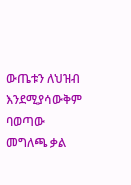ውጤቱን ለህዝብ እንደሚያሳውቅም ባወጣው መግለጫ ቃል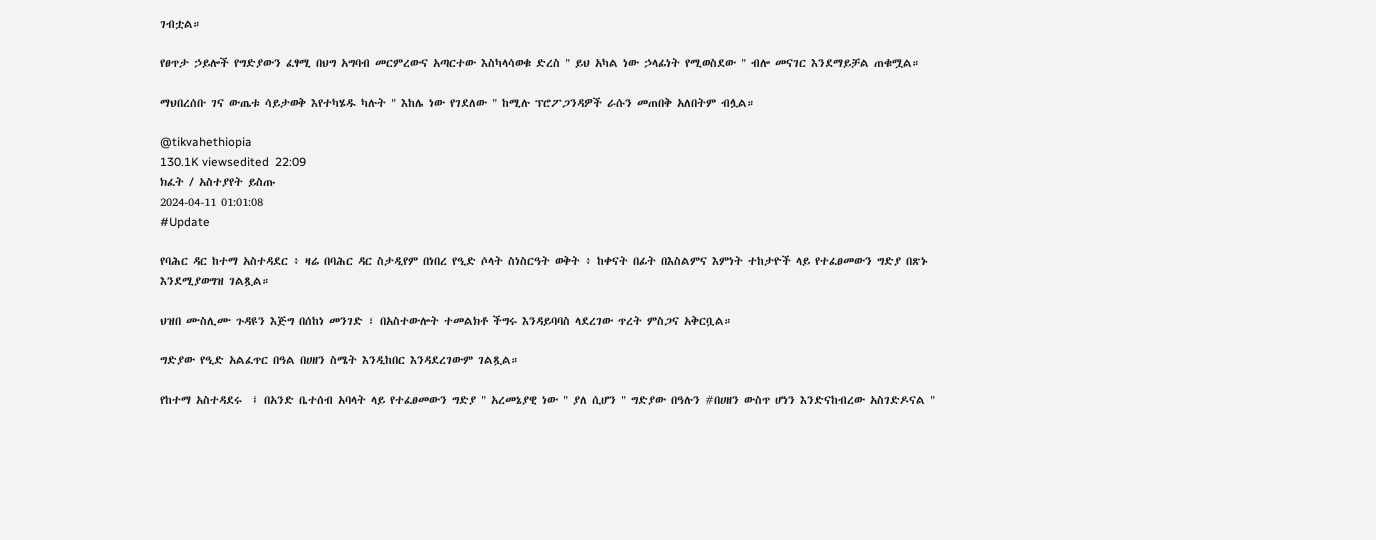ገብቷል።

የፀጥታ ኃይሎች የግድያውን ፈፃሚ በህግ አግባብ መርምረውና አጣርተው እስካላሳወቁ ድረስ " ይህ አካል ነው ኃላፊነት የሚወስደው " ብሎ መናገር እንደማይቻል ጠቁሟል።

ማህበረሰቡ ገና ውጤቱ ሳይታወቅ እየተካሄዱ ካሉት " እከሌ ነው የገደለው " ከሚሉ ፕሮፖጋንዳዎች ራሱን መጠበቅ አለበትም ብሏል።

@tikvahethiopia
130.1K viewsedited  22:09
ክፈት / አስተያየት ይስጡ
2024-04-11 01:01:08
#Update

የባሕር ዳር ከተማ አስተዳደር ፥ ዛሬ በባሕር ዳር ስታዲየም በነበረ የዒድ ሶላት ስነስርዓት ወቅት ፥ ከቀናት በፊት በእስልምና እምነት ተከታዮች ላይ የተፈፀመውን ግድያ በጽኑ እንደሚያወግዝ ገልጿል።

ህዝበ ሙስሊሙ ጉዳዩን እጅግ በሰከነ መንገድ ፣ በአስተውሎት ተመልክቶ ችግሩ እንዳይባባስ ላደረገው ጥረት ምስጋና አቅርቧል።

ግድያው የዒድ አልፈጥር በዓል በሀዘን ስሜት እንዲከበር እንዳደረገውም ገልጿል።

የከተማ አስተዳደሩ  ፤ በአንድ ቤተሰብ አባላት ላይ የተፈፀመውን ግድያ " አረመኔያዊ ነው " ያለ ሲሆን " ግድያው በዓሉን #በሀዘን ውስጥ ሆነን እንድናከብረው አስገድዶናል "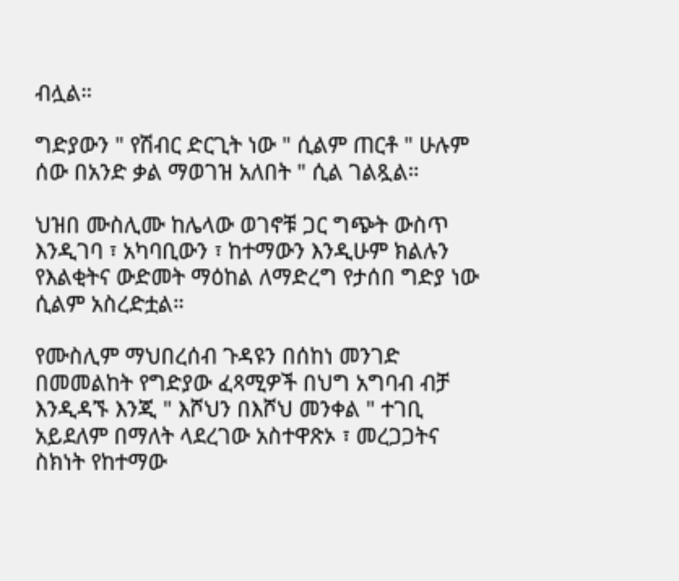ብሏል።

ግድያውን " የሽብር ድርጊት ነው " ሲልም ጠርቶ " ሁሉም ሰው በአንድ ቃል ማወገዝ አለበት " ሲል ገልጿል።

ህዝበ ሙስሊሙ ከሌላው ወገኖቹ ጋር ግጭት ውስጥ እንዲገባ ፣ አካባቢውን ፣ ከተማውን እንዲሁም ክልሉን የእልቂትና ውድመት ማዕከል ለማድረግ የታሰበ ግድያ ነው ሲልም አስረድቷል።

የሙስሊም ማህበረሰብ ጉዳዩን በሰከነ መንገድ በመመልከት የግድያው ፈጻሚዎች በህግ አግባብ ብቻ እንዲዳኙ እንጂ " እሾህን በእሾህ መንቀል " ተገቢ አይደለም በማለት ላደረገው አስተዋጽኦ ፣ መረጋጋትና ስክነት የከተማው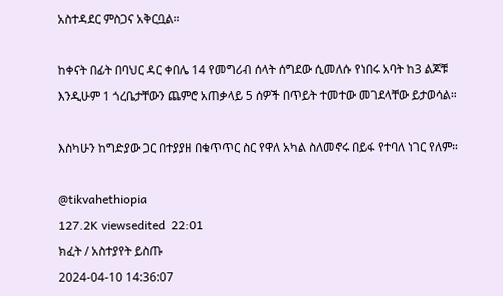አስተዳደር ምስጋና አቅርቧል።

ከቀናት በፊት በባህር ዳር ቀበሌ 14 የመግሪብ ሰላት ሰግደው ሲመለሱ የነበሩ አባት ከ3 ልጆቹ እንዲሁም 1 ጎረቤታቸውን ጨምሮ አጠቃላይ 5 ሰዎች በጥይት ተመተው መገደላቸው ይታወሳል።

እስካሁን ከግድያው ጋር በተያያዘ በቁጥጥር ስር የዋለ አካል ስለመኖሩ በይፋ የተባለ ነገር የለም።

@tikvahethiopia
127.2K viewsedited  22:01
ክፈት / አስተያየት ይስጡ
2024-04-10 14:36:07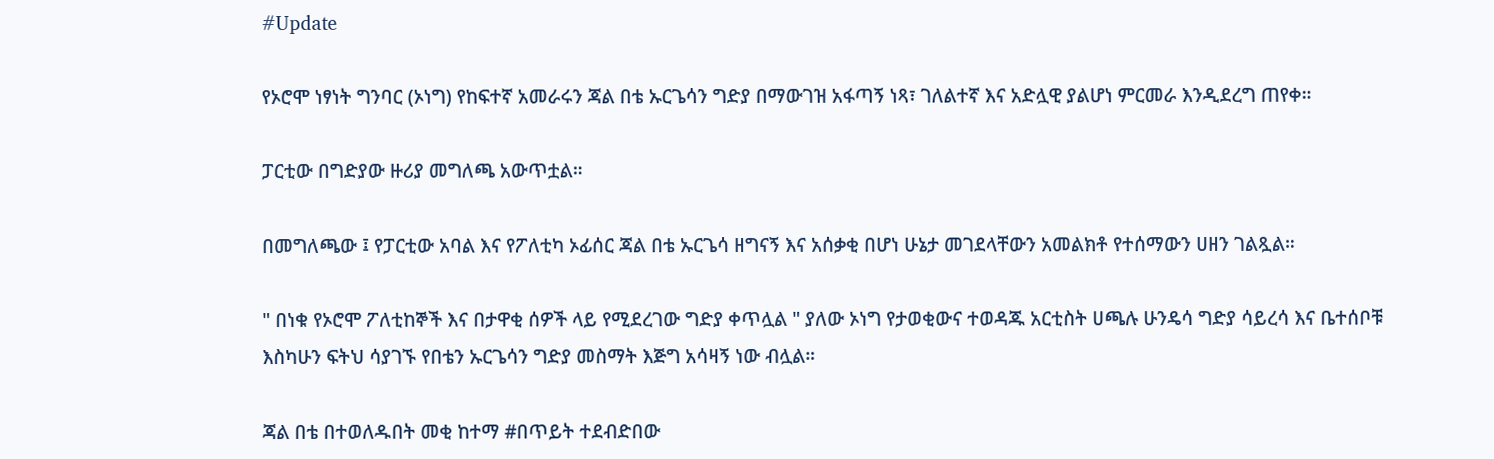#Update

የኦሮሞ ነፃነት ግንባር (ኦነግ) የከፍተኛ አመራሩን ጃል በቴ ኡርጌሳን ግድያ በማውገዝ አፋጣኝ ነጻ፣ ገለልተኛ እና አድሏዊ ያልሆነ ምርመራ እንዲደረግ ጠየቀ።

ፓርቲው በግድያው ዙሪያ መግለጫ አውጥቷል።

በመግለጫው ፤ የፓርቲው አባል እና የፖለቲካ ኦፊሰር ጃል በቴ ኡርጌሳ ዘግናኝ እና አሰቃቂ በሆነ ሁኔታ መገደላቸውን አመልክቶ የተሰማውን ሀዘን ገልጿል።

" በነቁ የኦሮሞ ፖለቲከኞች እና በታዋቂ ሰዎች ላይ የሚደረገው ግድያ ቀጥሏል " ያለው ኦነግ የታወቂውና ተወዳጁ አርቲስት ሀጫሉ ሁንዴሳ ግድያ ሳይረሳ እና ቤተሰቦቹ እስካሁን ፍትህ ሳያገኙ የበቴን ኡርጌሳን ግድያ መስማት እጅግ አሳዛኝ ነው ብሏል።

ጃል በቴ በተወለዱበት መቂ ከተማ #በጥይት ተደብድበው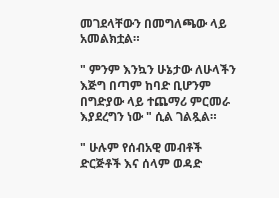መገደላቸውን በመግለጫው ላይ አመልክቷል።

" ምንም እንኳን ሁኔታው ለሁላችን እጅግ በጣም ከባድ ቢሆንም በግድያው ላይ ተጨማሪ ምርመራ እያደረግን ነው " ሲል ገልጿል።

" ሁሉም የሰብአዊ መብቶች ድርጅቶች እና ሰላም ወዳድ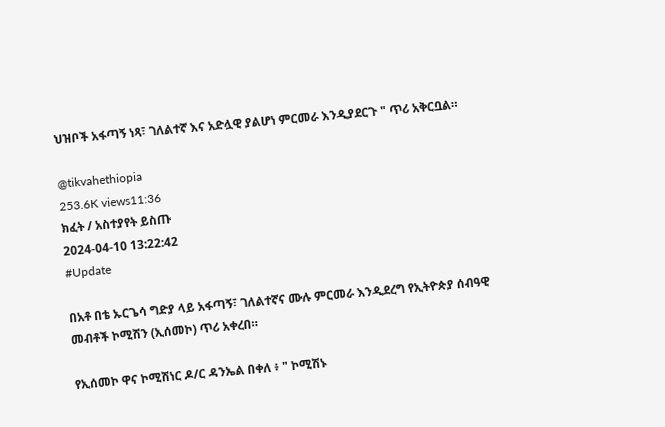ህዝቦች አፋጣኝ ነጻ፣ ገለልተኛ እና አድሏዊ ያልሆነ ምርመራ እንዲያደርጉ " ጥሪ አቅርቧል።

@tikvahethiopia
253.6K views11:36
ክፈት / አስተያየት ይስጡ
2024-04-10 13:22:42
#Update

በአቶ በቴ ኡርጌሳ ግድያ ላይ አፋጣኝ፣ ገለልተኛና ሙሉ ምርመራ እንዲደረግ የኢትዮጵያ ሰብዓዊ መብቶች ኮሚሽን (ኢሰመኮ) ጥሪ አቀረበ።

የኢሰመኮ ዋና ኮሚሽነር ዶ/ር ዳንኤል በቀለ ፥ " ኮሚሽኑ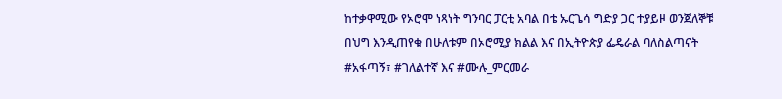ከተቃዋሚው የኦሮሞ ነጻነት ግንባር ፓርቲ አባል በቴ ኡርጌሳ ግድያ ጋር ተያይዞ ወንጀለኞቹ በህግ እንዲጠየቁ በሁለቱም በኦሮሚያ ክልል እና በኢትዮጵያ ፌዴራል ባለስልጣናት #አፋጣኝ፣ #ገለልተኛ እና #ሙሉ_ምርመራ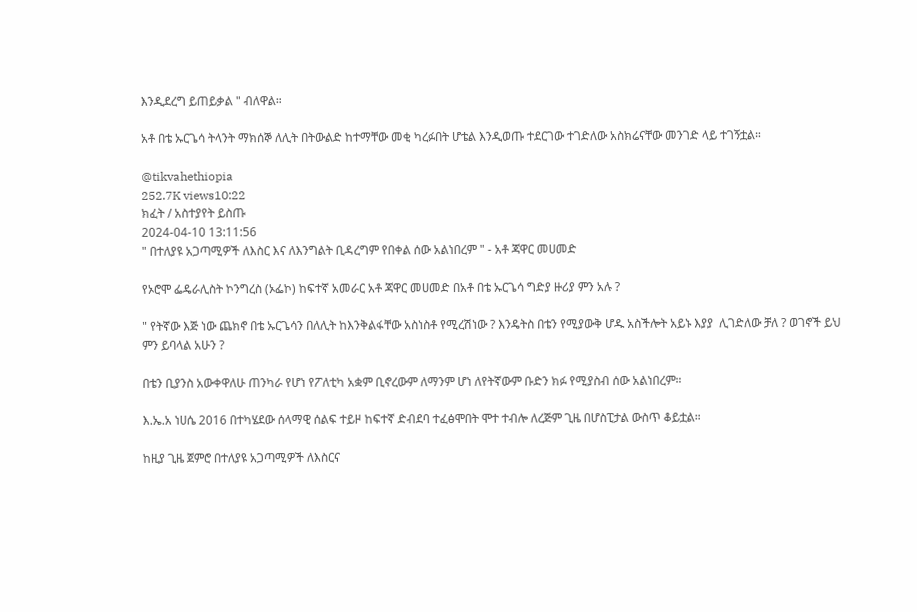እንዲደረግ ይጠይቃል " ብለዋል።

አቶ በቴ ኡርጌሳ ትላንት ማክሰኞ ለሊት በትውልድ ከተማቸው መቂ ካረፉበት ሆቴል እንዲወጡ ተደርገው ተገድለው አስክሬናቸው መንገድ ላይ ተገኝቷል።

@tikvahethiopia
252.7K views10:22
ክፈት / አስተያየት ይስጡ
2024-04-10 13:11:56
" በተለያዩ አጋጣሚዎች ለእስር እና ለእንግልት ቢዳረግም የበቀል ሰው አልነበረም " - አቶ ጃዋር መሀመድ

የኦሮሞ ፌዴራሊስት ኮንግረስ (ኦፌኮ) ከፍተኛ አመራር አቶ ጃዋር መሀመድ በአቶ በቴ ኡርጌሳ ግድያ ዙሪያ ምን አሉ ?

" የትኛው እጅ ነው ጨክኖ በቴ ኡርጌሳን በለሊት ከእንቅልፋቸው አስነስቶ የሚረሽነው ? እንዴትስ በቴን የሚያውቅ ሆዱ አስችሎት አይኑ እያያ  ሊገድለው ቻለ ? ወገኖች ይህ ምን ይባላል አሁን ?

በቴን ቢያንስ አውቀዋለሁ ጠንካራ የሆነ የፖለቲካ አቋም ቢኖረውም ለማንም ሆነ ለየትኛውም ቡድን ክፉ የሚያስብ ሰው አልነበረም።

እ.ኤ.አ ነሀሴ 2016 በተካሄደው ሰላማዊ ሰልፍ ተይዞ ከፍተኛ ድብደባ ተፈፅሞበት ሞተ ተብሎ ለረጅም ጊዜ በሆስፒታል ውስጥ ቆይቷል።

ከዚያ ጊዜ ጀምሮ በተለያዩ አጋጣሚዎች ለእስርና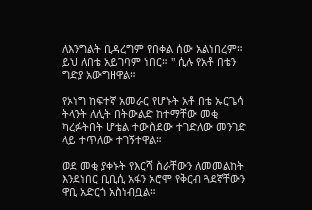ለእንግልት ቢዳረግም የበቀል ሰው አልነበረም። ይህ ለበቴ አይገባም ነበር። " ሲሉ የአቶ በቴን ግድያ አውግዘዋል።

የኦነግ ከፍተኛ አመራር የሆኑት አቶ በቴ ኡርጌሳ ትላንት ለሊት በትውልድ ከተማቸው መቂ ካረፉትበት ሆቴል ተውስደው ተገድለው መንገድ ላይ ተጥለው ተገኝተዋል።

ወደ መቂ ያቀኑት የእርሻ ስራቸውን ለመመልከት እንደነበር ቢቢሲ አፋን ኦሮሞ የቅርብ ጓደኛቸውን ዋቢ አድርጎ አስነብቧል።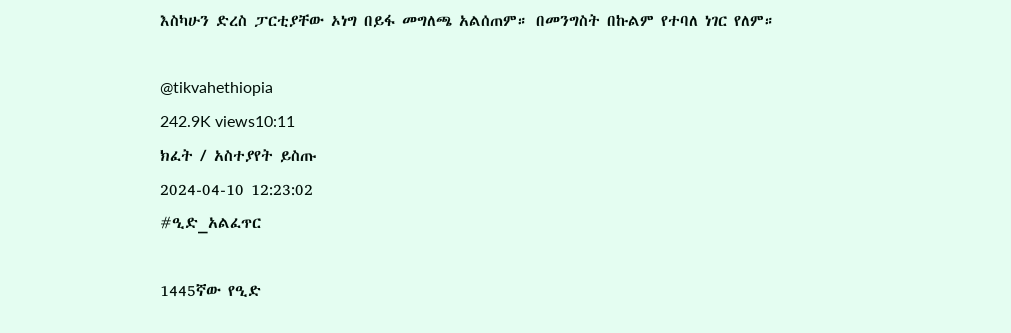እስካሁን ድረስ ፓርቲያቸው ኦነግ በይፋ መግለጫ አልሰጠም። በመንግስት በኩልም የተባለ ነገር የለም።

@tikvahethiopia
242.9K views10:11
ክፈት / አስተያየት ይስጡ
2024-04-10 12:23:02
#ዒድ_አልፈጥር

1445ኛው የዒድ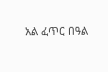አል ፈጥር በዓል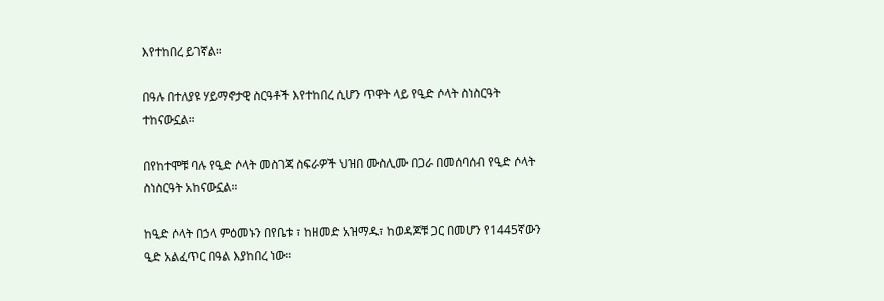እየተከበረ ይገኛል።

በዓሉ በተለያዩ ሃይማኖታዊ ስርዓቶች እየተከበረ ሲሆን ጥዋት ላይ የዒድ ሶላት ስነስርዓት ተከናውኗል።

በየከተሞቹ ባሉ የዒድ ሶላት መስገጃ ስፍራዎች ህዝበ ሙስሊሙ በጋራ በመሰባሰብ የዒድ ሶላት ስነስርዓት አከናውኗል።

ከዒድ ሶላት በኃላ ምዕመኑን በየቤቱ ፣ ከዘመድ አዝማዱ፣ ከወዳጆቹ ጋር በመሆን የ1445ኛውን ዒድ አልፈጥር በዓል እያከበረ ነው።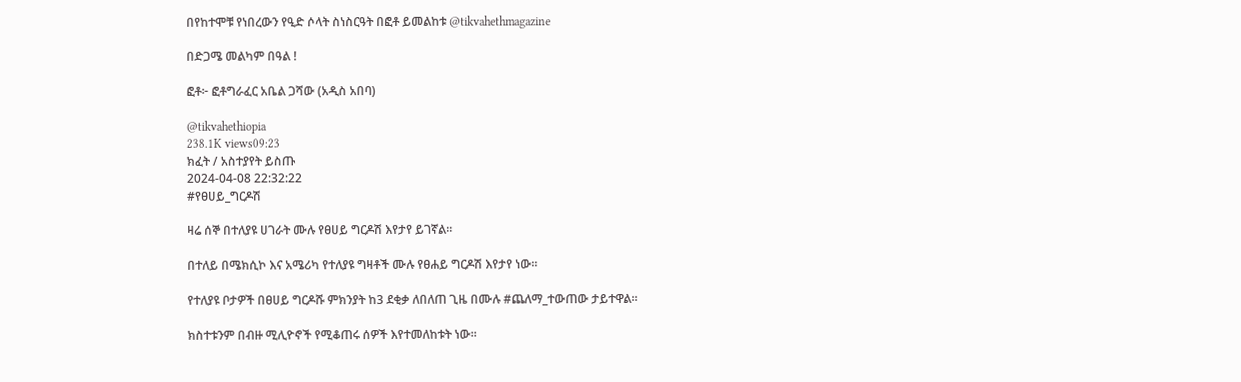በየከተሞቹ የነበረውን የዒድ ሶላት ስነስርዓት በፎቶ ይመልከቱ @tikvahethmagazine

በድጋሜ መልካም በዓል !

ፎቶ፦ ፎቶግራፈር አቤል ጋሻው (አዲስ አበባ)

@tikvahethiopia
238.1K views09:23
ክፈት / አስተያየት ይስጡ
2024-04-08 22:32:22
#የፀሀይ_ግርዶሽ

ዛሬ ሰኞ በተለያዩ ሀገራት ሙሉ የፀሀይ ግርዶሽ እየታየ ይገኛል።

በተለይ በሜክሲኮ እና አሜሪካ የተለያዩ ግዛቶች ሙሉ የፀሐይ ግርዶሽ እየታየ ነው።

የተለያዩ ቦታዎች በፀሀይ ግርዶሹ ምክንያት ከ3 ደቂቃ ለበለጠ ጊዜ በሙሉ #ጨለማ_ተውጠው ታይተዋል።

ክስተቱንም በብዙ ሚሊዮኖች የሚቆጠሩ ሰዎች እየተመለከቱት ነው።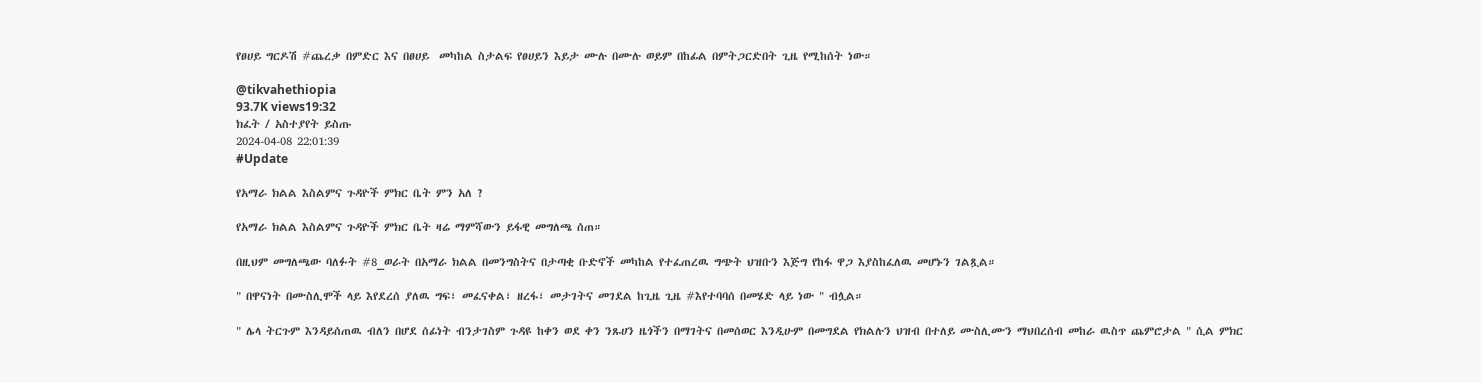የፀሀይ ግርዶሽ #ጨረቃ በምድር እና በፀሀይ  መካከል ስታልፍ የፀሀይን እይታ ሙሉ በሙሉ ወይም በከፊል በምትጋርድበት ጊዜ የሚከሰት ነው።

@tikvahethiopia
93.7K views19:32
ክፈት / አስተያየት ይስጡ
2024-04-08 22:01:39
#Update

የአማራ ክልል እስልምና ጉዳዮች ምክር ቤት ምን አለ ?

የአማራ ክልል እስልምና ጉዳዮች ምክር ቤት ዛሬ ማምሻውን ይፋዊ መግለጫ ሰጠ።

በዚህም መግለጫው ባለፉት #8_ወራት በአማራ ክልል በመንግስትና በታጣቂ ቡድኖች መካከል የተፈጠረዉ ግጭት ህዝቡን እጅግ የከፋ ዋጋ እያስከፈለዉ መሆኑን ገልጿል።

" በዋናነት በሙስሊሞች ላይ እየደረሰ ያለዉ ግፍ፣ መፈናቀል፣ ዘረፋ፣ መታገትና መገደል ከጊዜ ጊዜ #እየተባባሰ በመሄድ ላይ ነው " ብሏል።

" ሌላ ትርጉም እንዳይሰጠዉ ብለን በሆደ ሰፊነት ብንታገስም ጉዳዩ ከቀን ወደ ቀን ንጹሀን ዜጎችን በማገትና በመሰወር እንዲሁም በመግደል የክልሉን ህዝብ በተለይ ሙስሊሙን ማህበረሰብ መከራ ዉስጥ ጨምሮታል " ሲል ምክር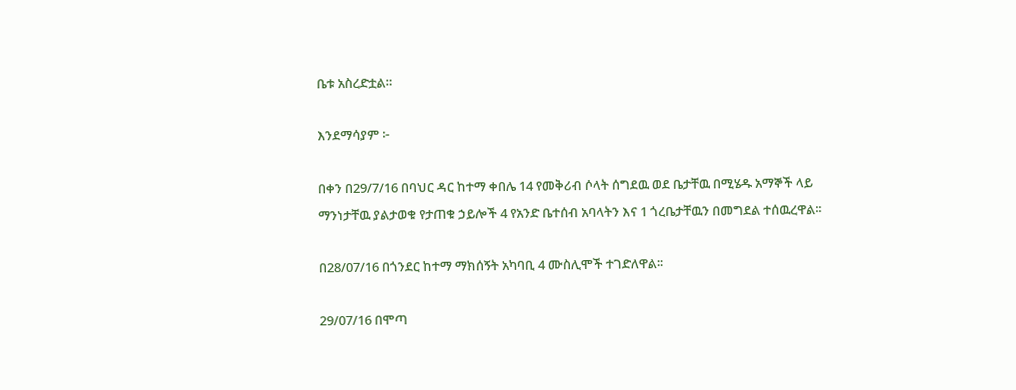ቤቱ አስረድቷል።

እንደማሳያም ፦

በቀን በ29/7/16 በባህር ዳር ከተማ ቀበሌ 14 የመቅሪብ ሶላት ሰግደዉ ወደ ቤታቸዉ በሚሄዱ አማኞች ላይ ማንነታቸዉ ያልታወቁ የታጠቁ ኃይሎች 4 የአንድ ቤተሰብ አባላትን እና 1 ጎረቤታቸዉን በመግደል ተሰዉረዋል፡፡

በ28/07/16 በጎንደር ከተማ ማክሰኝት አካባቢ 4 ሙስሊሞች ተገድለዋል፡፡

29/07/16 በሞጣ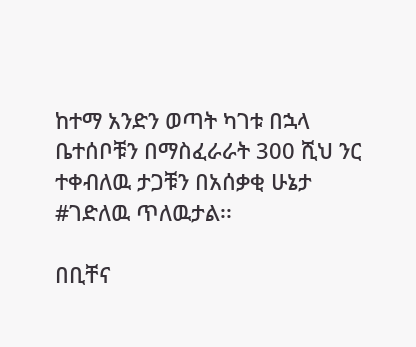ከተማ አንድን ወጣት ካገቱ በኋላ ቤተሰቦቹን በማስፈራራት 300 ሺህ ንር ተቀብለዉ ታጋቹን በአሰቃቂ ሁኔታ #ገድለዉ ጥለዉታል፡፡

በቢቸና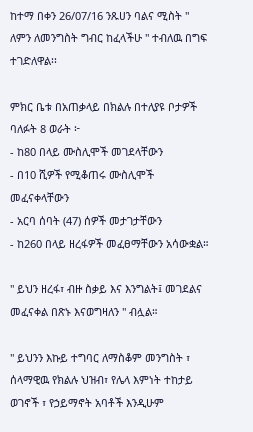ከተማ በቀን 26/07/16 ንጹሀን ባልና ሚስት " ለምን ለመንግስት ግብር ከፈላችሁ " ተብለዉ በግፍ ተገድለዋል፡፡

ምክር ቤቱ በአጠቃላይ በክልሉ በተለያዩ ቦታዎች ባለፉት 8 ወራት ፦
- ከ80 በላይ ሙስሊሞች መገደላቸውን
- በ10 ሺዎች የሚቆጠሩ ሙስሊሞች መፈናቀላቸውን
- አርባ ሰባት (47) ሰዎች መታገታቸውን
- ከ260 በላይ ዘረፋዎች መፈፀማቸውን አሳውቋል።

" ይህን ዘረፋ፣ ብዙ ስቃይ እና እንግልት፤ መገደልና መፈናቀል በጽኑ እናወግዛለን " ብሏል።

" ይህንን እኩይ ተግባር ለማስቆም መንግስት ፣ ሰላማዊዉ የክልሉ ህዝብ፣ የሌላ እምነት ተከታይ ወገኖች ፣ የኃይማኖት አባቶች እንዲሁም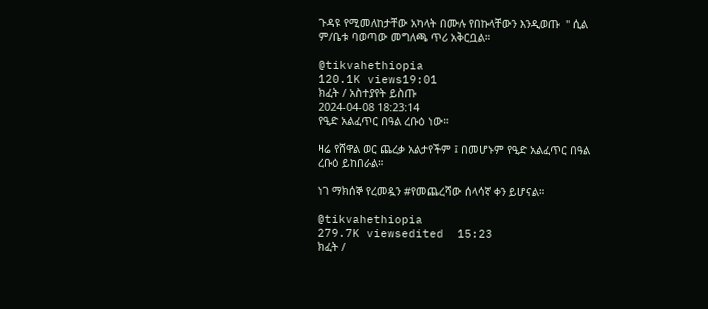ጉዳዩ የሚመለከታቸው አካላት በሙሉ የበኩላቸውን እንዲወጡ  " ሲል ም/ቤቱ ባወጣው መግለጫ ጥሪ አቅርቧል።

@tikvahethiopia
120.1K views19:01
ክፈት / አስተያየት ይስጡ
2024-04-08 18:23:14
የዒድ አልፈጥር በዓል ረቡዕ ነው።

ዛሬ የሸዋል ወር ጨረቃ አልታየችም ፤ በመሆኑም የዒድ አልፈጥር በዓል ረቡዕ ይከበራል።

ነገ ማክሰኞ የረመዷን #የመጨረሻው ሰላሳኛ ቀን ይሆናል።

@tikvahethiopia
279.7K viewsedited  15:23
ክፈት /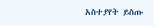አስተያየት ይስጡ